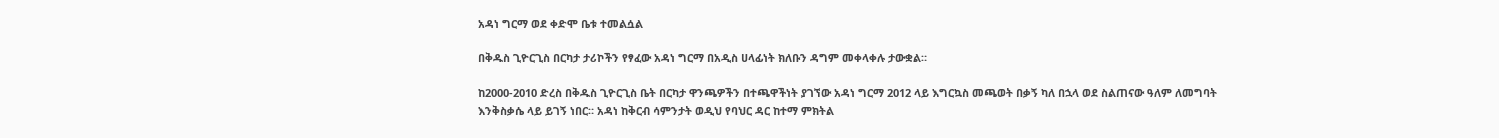አዳነ ግርማ ወደ ቀድሞ ቤቱ ተመልሷል

በቅዱስ ጊዮርጊስ በርካታ ታሪኮችን የፃፈው አዳነ ግርማ በአዲስ ሀላፊነት ክለቡን ዳግም መቀላቀሉ ታውቋል።

ከ2000-2010 ድረስ በቅዱስ ጊዮርጊስ ቤት በርካታ ዋንጫዎችን በተጫዋችነት ያገኘው አዳነ ግርማ 2012 ላይ እግርኳስ መጫወት በቃኝ ካለ በኋላ ወደ ስልጠናው ዓለም ለመግባት እንቅስቃሴ ላይ ይገኝ ነበር። አዳነ ከቅርብ ሳምንታት ወዲህ የባህር ዳር ከተማ ምክትል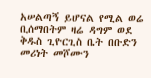አሠልጣኝ ይሆናል የሚል ወሬ ቢሰማበትም ዛሬ ዳግም ወደ ቅዱስ ጊዮርጊስ ቤት በቡድን መሪነት መሾሙን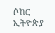ሶከር ኢትዮጵያ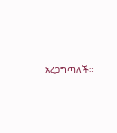አረጋግጣለች።